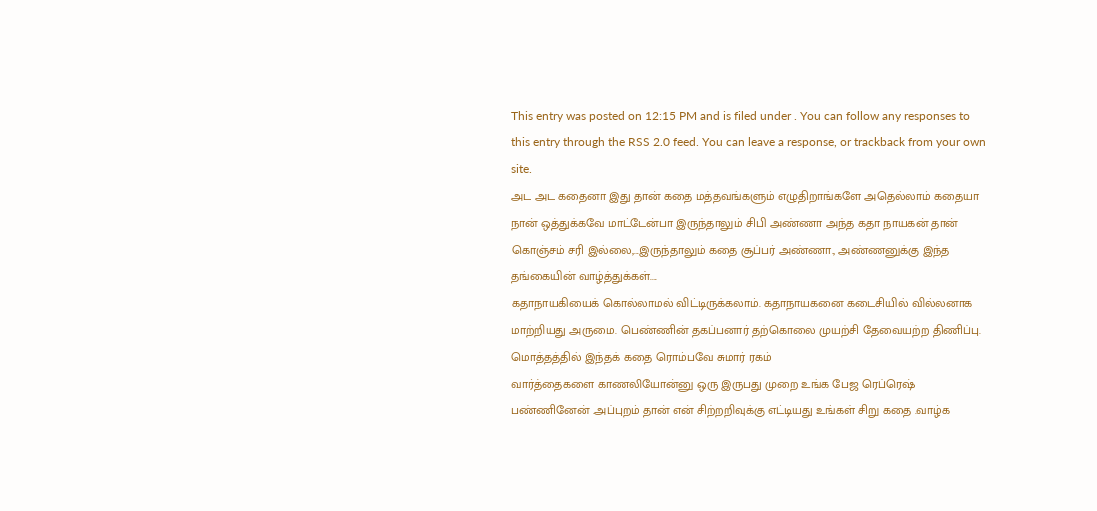This entry was posted on 12:15 PM and is filed under . You can follow any responses to this entry through the RSS 2.0 feed. You can leave a response, or trackback from your own site.
அட அட கதைனா இது தான் கதை மத்தவங்களும் எழுதிறாங்களே அதெல்லாம் கதையா நான் ஒத்துக்கவே மாட்டேன்பா இருந்தாலும் சிபி அண்ணா அந்த கதா நாயகன் தான் கொஞ்சம் சரி இல்லை,...இருந்தாலும் கதை சூப்பர் அண்ணா., அண்ணனுக்கு இந்த தங்கையின் வாழ்த்துக்கள்....
கதாநாயகியைக் கொல்லாமல் விட்டிருக்கலாம். கதாநாயகனை கடைசியில் வில்லனாக மாற்றியது அருமை. பெண்ணின் தகப்பனார் தற்கொலை முயற்சி தேவையற்ற திணிப்பு. மொத்தத்தில் இந்தக் கதை ரொம்பவே சுமார் ரகம்
வார்த்தைகளை காணலியோன்னு ஒரு இருபது முறை உங்க பேஜ ரெப்ரெஷ் பண்ணினேன் .அப்புறம் தான் என் சிற்றறிவுக்கு எட்டியது உங்கள் சிறு கதை .வாழ்க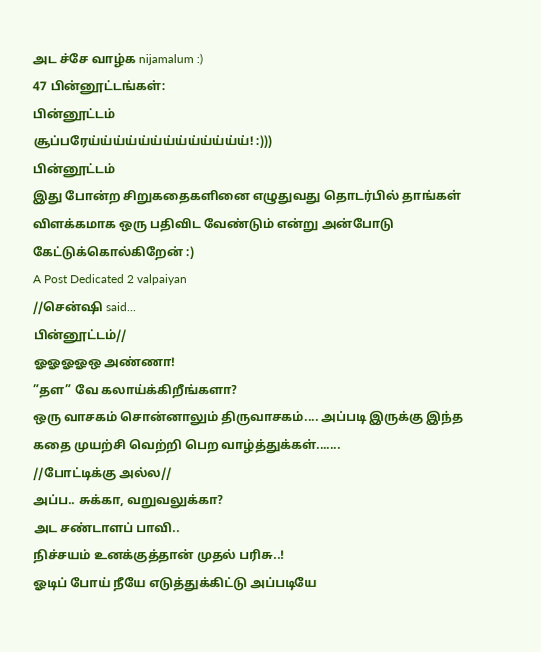அட ச்சே வாழ்க nijamalum :)
47 பின்னூட்டங்கள்:
பின்னூட்டம்
சூப்பரேய்ய்ய்ய்ய்ய்ய்ய்ய்ய்ய்ய்ய்! :)))
பின்னூட்டம்
இது போன்ற சிறுகதைகளினை எழுதுவது தொடர்பில் தாங்கள் விளக்கமாக ஒரு பதிவிட வேண்டும் என்று அன்போடு கேட்டுக்கொல்கிறேன் :)
A Post Dedicated 2 valpaiyan
//சென்ஷி said...
பின்னூட்டம்//
ஓஓஓஓஒ அண்ணா!
”தள” வே கலாய்க்கிறீங்களா?
ஒரு வாசகம் சொன்னாலும் திருவாசகம்.... அப்படி இருக்கு இந்த கதை முயற்சி வெற்றி பெற வாழ்த்துக்கள்.......
//போட்டிக்கு அல்ல//
அப்ப.. சுக்கா, வறுவலுக்கா?
அட சண்டாளப் பாவி..
நிச்சயம் உனக்குத்தான் முதல் பரிசு..!
ஓடிப் போய் நீயே எடுத்துக்கிட்டு அப்படியே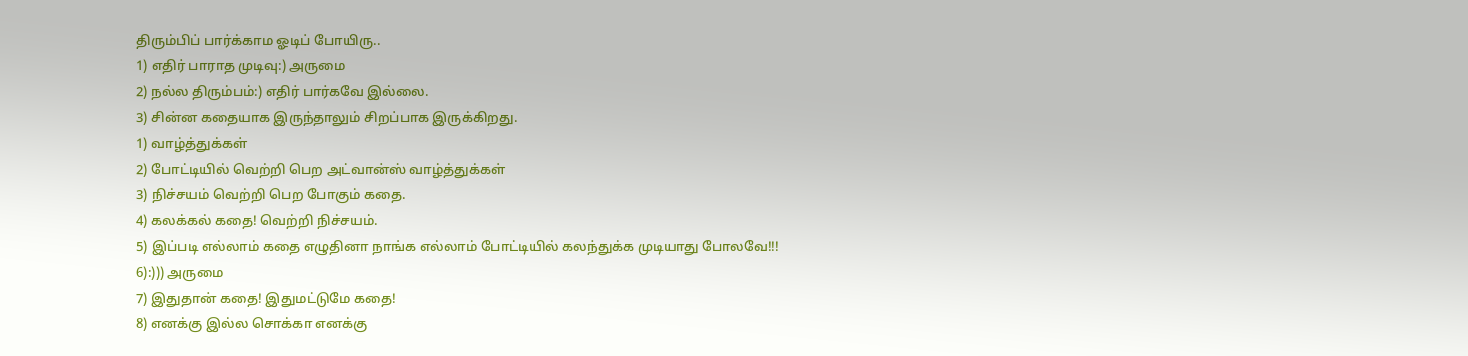திரும்பிப் பார்க்காம ஓடிப் போயிரு..
1) எதிர் பாராத முடிவு:) அருமை
2) நல்ல திரும்பம்:) எதிர் பார்கவே இல்லை.
3) சின்ன கதையாக இருந்தாலும் சிறப்பாக இருக்கிறது.
1) வாழ்த்துக்கள்
2) போட்டியில் வெற்றி பெற அட்வான்ஸ் வாழ்த்துக்கள்
3) நிச்சயம் வெற்றி பெற போகும் கதை.
4) கலக்கல் கதை! வெற்றி நிச்சயம்.
5) இப்படி எல்லாம் கதை எழுதினா நாங்க எல்லாம் போட்டியில் கலந்துக்க முடியாது போலவே!!!
6):))) அருமை
7) இதுதான் கதை! இதுமட்டுமே கதை!
8) எனக்கு இல்ல சொக்கா எனக்கு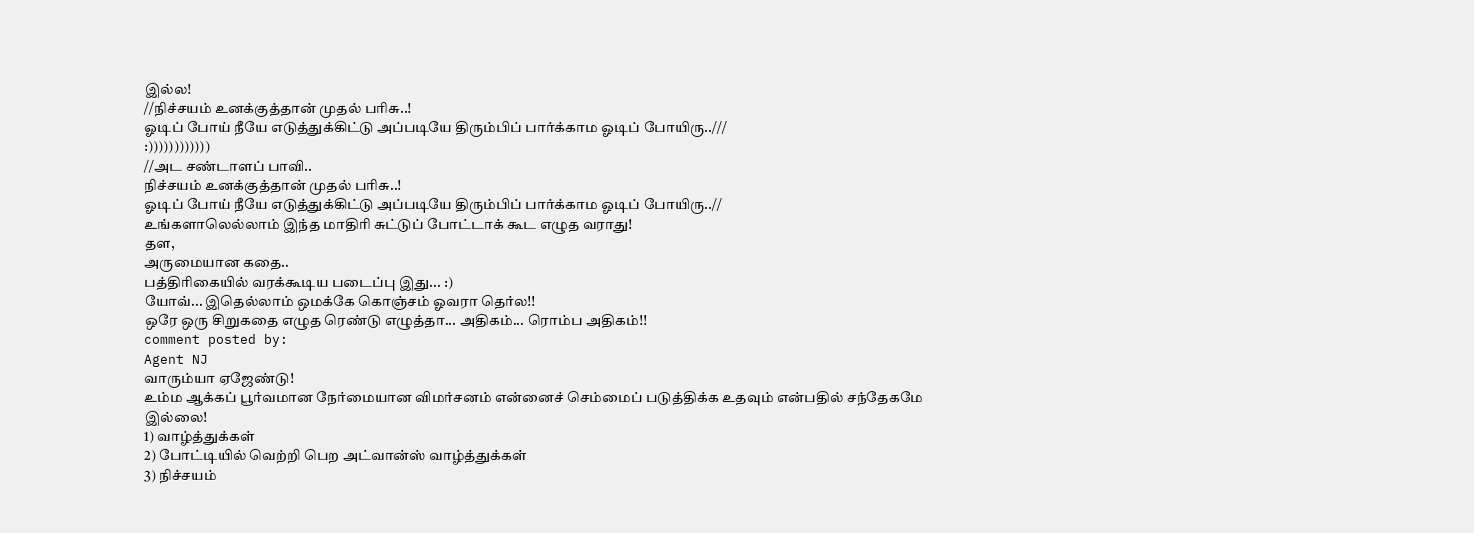இல்ல!
//நிச்சயம் உனக்குத்தான் முதல் பரிசு..!
ஓடிப் போய் நீயே எடுத்துக்கிட்டு அப்படியே திரும்பிப் பார்க்காம ஓடிப் போயிரு..///
:))))))))))))
//அட சண்டாளப் பாவி..
நிச்சயம் உனக்குத்தான் முதல் பரிசு..!
ஓடிப் போய் நீயே எடுத்துக்கிட்டு அப்படியே திரும்பிப் பார்க்காம ஓடிப் போயிரு..//
உங்களாலெல்லாம் இந்த மாதிரி சுட்டுப் போட்டாக் கூட எழுத வராது!
தள,
அருமையான கதை..
பத்திரிகையில் வரக்கூடிய படைப்பு இது... :)
யோவ்... இதெல்லாம் ஒமக்கே கொஞ்சம் ஓவரா தெர்ல!!
ஒரே ஒரு சிறுகதை எழுத ரெண்டு எழுத்தா... அதிகம்... ரொம்ப அதிகம்!!
comment posted by:
Agent NJ
வாரும்யா ஏஜேண்டு!
உம்ம ஆக்கப் பூர்வமான நேர்மையான விமர்சனம் என்னைச் செம்மைப் படுத்திக்க உதவும் என்பதில் சந்தேகமே இல்லை!
1) வாழ்த்துக்கள்
2) போட்டியில் வெற்றி பெற அட்வான்ஸ் வாழ்த்துக்கள்
3) நிச்சயம்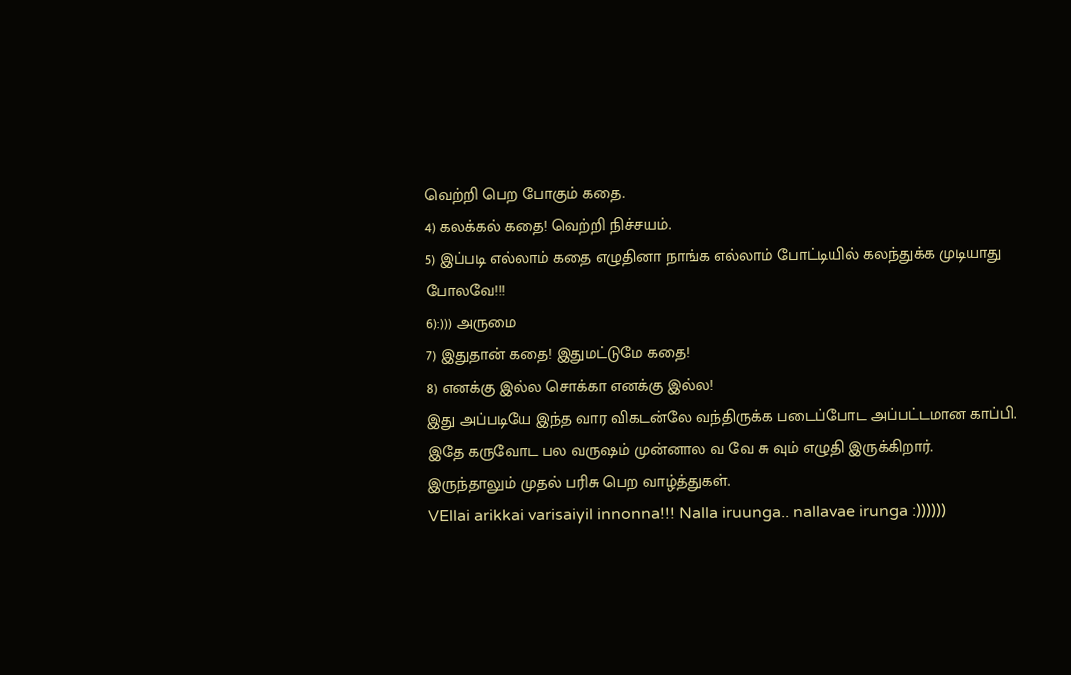வெற்றி பெற போகும் கதை.
4) கலக்கல் கதை! வெற்றி நிச்சயம்.
5) இப்படி எல்லாம் கதை எழுதினா நாங்க எல்லாம் போட்டியில் கலந்துக்க முடியாது போலவே!!!
6):))) அருமை
7) இதுதான் கதை! இதுமட்டுமே கதை!
8) எனக்கு இல்ல சொக்கா எனக்கு இல்ல!
இது அப்படியே இந்த வார விகடன்லே வந்திருக்க படைப்போட அப்பட்டமான காப்பி.
இதே கருவோட பல வருஷம் முன்னால வ வே சு வும் எழுதி இருக்கிறார்.
இருந்தாலும் முதல் பரிசு பெற வாழ்த்துகள்.
VEllai arikkai varisaiyil innonna!!! Nalla iruunga.. nallavae irunga :))))))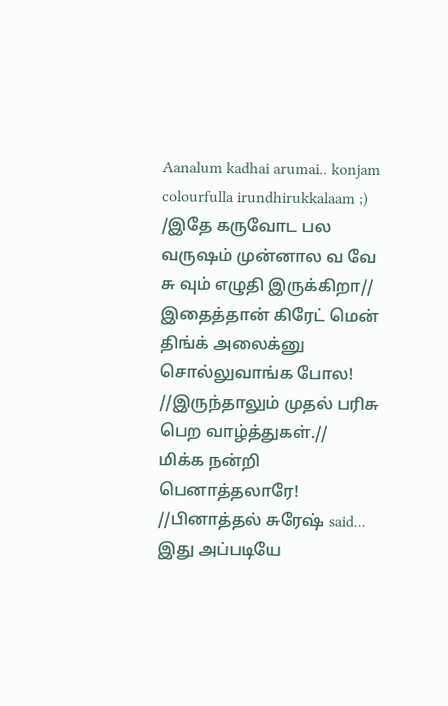Aanalum kadhai arumai.. konjam colourfulla irundhirukkalaam ;)
/இதே கருவோட பல வருஷம் முன்னால வ வே சு வும் எழுதி இருக்கிறா//
இதைத்தான் கிரேட் மென் திங்க் அலைக்னு சொல்லுவாங்க போல!
//இருந்தாலும் முதல் பரிசு பெற வாழ்த்துகள்.//
மிக்க நன்றி பெனாத்தலாரே!
//பினாத்தல் சுரேஷ் said...
இது அப்படியே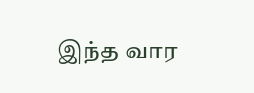இந்த வார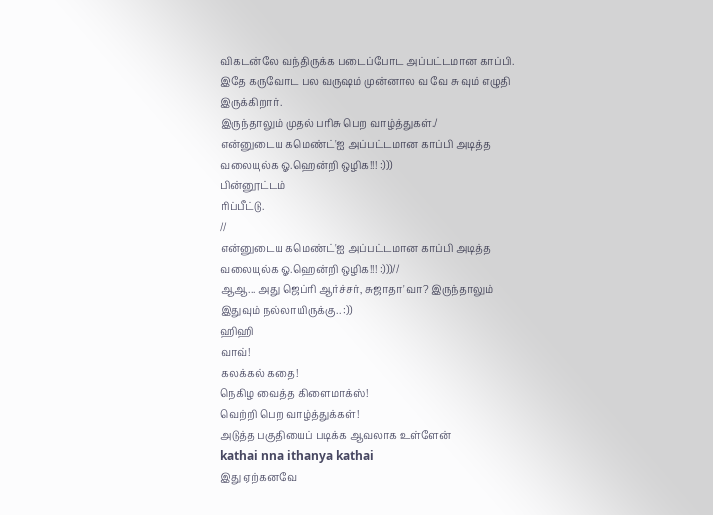விகடன்லே வந்திருக்க படைப்போட அப்பட்டமான காப்பி.
இதே கருவோட பல வருஷம் முன்னால வ வே சு வும் எழுதி இருக்கிறார்.
இருந்தாலும் முதல் பரிசு பெற வாழ்த்துகள்./
என்னுடைய கமெண்ட்'ஐ அப்பட்டமான காப்பி அடித்த வலையுல்க ஓ.ஹென்றி ஒழிக!!! :)))
பின்னூட்டம்
ரிப்பீட்டு.
//
என்னுடைய கமெண்ட்'ஐ அப்பட்டமான காப்பி அடித்த வலையுல்க ஓ.ஹென்றி ஒழிக!!! :)))//
ஆஆ... அது ஜெப்ரி ஆர்ச்சர், சுஜாதா'வா? இருந்தாலும் இதுவும் நல்லாயிருக்கு.. :))
ஹிஹி
வாவ்!
கலக்கல் கதை!
நெகிழ வைத்த கிளைமாக்ஸ்!
வெற்றி பெற வாழ்த்துக்கள்!
அடுத்த பகுதியைப் படிக்க ஆவலாக உள்ளேன்
kathai nna ithanya kathai
இது ஏற்கனவே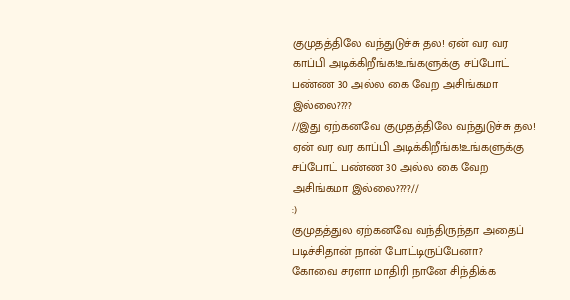குமுதத்திலே வந்துடுச்சு தல! ஏன் வர வர காப்பி அடிக்கிறீங்க!உங்களுக்கு சப்போட் பண்ண 30 அல்ல கை வேற அசிங்கமா இல்லை????
//இது ஏற்கனவே குமுதத்திலே வந்துடுச்சு தல! ஏன் வர வர காப்பி அடிக்கிறீங்க!உங்களுக்கு சப்போட் பண்ண 30 அல்ல கை வேற அசிங்கமா இல்லை????//
:)
குமுதத்துல ஏற்கனவே வந்திருந்தா அதைப் படிச்சிதான் நான் போட்டிருப்பேனா?
கோவை சரளா மாதிரி நானே சிந்திக்க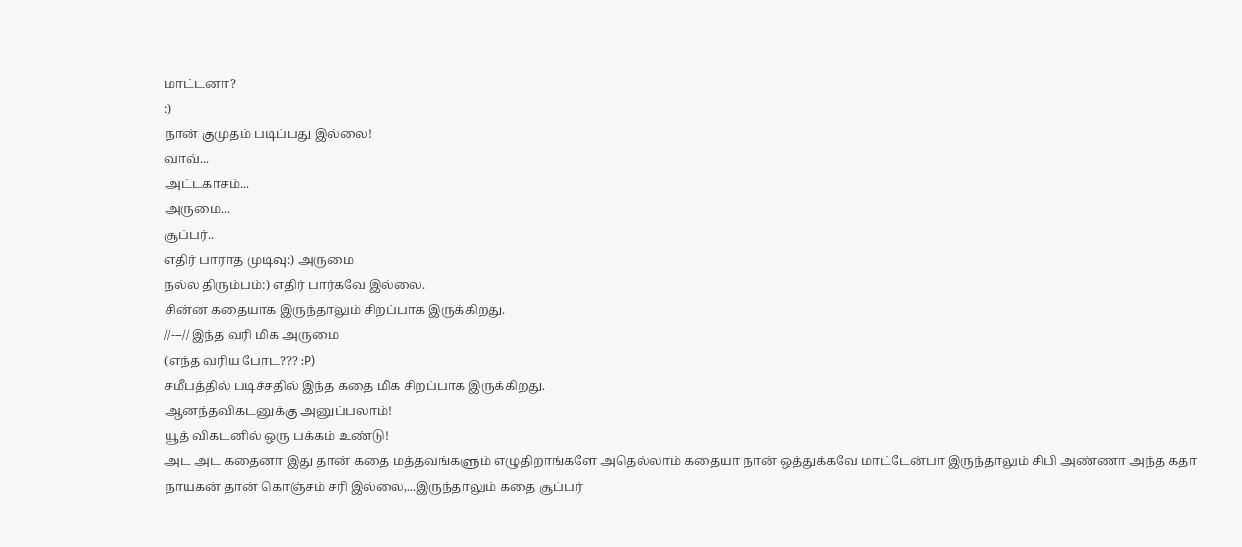மாட்டனா?
:)
நான் குமுதம் படிப்பது இல்லை!
வாவ்...
அட்டகாசம்...
அருமை...
சூப்பர்..
எதிர் பாராத முடிவு:) அருமை
நல்ல திரும்பம்:) எதிர் பார்கவே இல்லை.
சின்ன கதையாக இருந்தாலும் சிறப்பாக இருக்கிறது.
//---// இந்த வரி மிக அருமை
(எந்த வரிய போட??? :P)
சமீபத்தில் படிச்சதில் இந்த கதை மிக சிறப்பாக இருக்கிறது.
ஆனந்தவிகடனுக்கு அனுப்பலாம்!
யூத் விகடனில் ஒரு பக்கம் உண்டு!
அட அட கதைனா இது தான் கதை மத்தவங்களும் எழுதிறாங்களே அதெல்லாம் கதையா நான் ஒத்துக்கவே மாட்டேன்பா இருந்தாலும் சிபி அண்ணா அந்த கதா நாயகன் தான் கொஞ்சம் சரி இல்லை,...இருந்தாலும் கதை சூப்பர்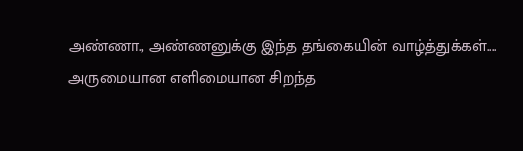அண்ணா., அண்ணனுக்கு இந்த தங்கையின் வாழ்த்துக்கள்....
அருமையான எளிமையான சிறந்த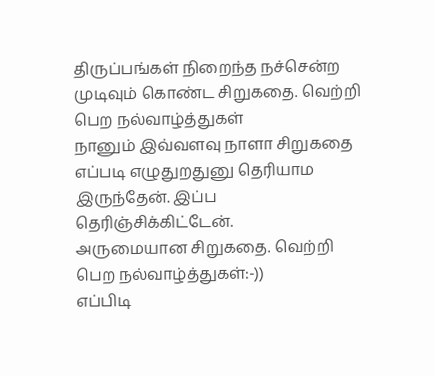திருப்பங்கள் நிறைந்த நச்சென்ற முடிவும் கொண்ட சிறுகதை. வெற்றி பெற நல்வாழ்த்துகள்
நானும் இவ்வளவு நாளா சிறுகதை எப்படி எழுதுறதுனு தெரியாம இருந்தேன். இப்ப தெரிஞ்சிக்கிட்டேன்.
அருமையான சிறுகதை. வெற்றி பெற நல்வாழ்த்துகள்:-))
எப்பிடி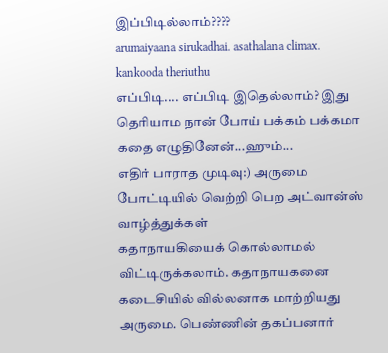இப்பிடில்லாம்????
arumaiyaana sirukadhai. asathalana climax. kankooda theriuthu
எப்பிடி.... எப்பிடி இதெல்லாம்? இது தெரியாம நான் போய் பக்கம் பக்கமா கதை எழுதினேன்...ஹும்...
எதிர் பாராத முடிவு:) அருமை
போட்டியில் வெற்றி பெற அட்வான்ஸ் வாழ்த்துக்கள்
கதாநாயகியைக் கொல்லாமல் விட்டிருக்கலாம். கதாநாயகனை கடைசியில் வில்லனாக மாற்றியது அருமை. பெண்ணின் தகப்பனார்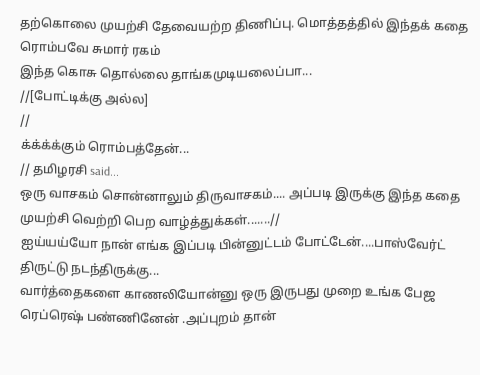தற்கொலை முயற்சி தேவையற்ற திணிப்பு. மொத்தத்தில் இந்தக் கதை ரொம்பவே சுமார் ரகம்
இந்த கொசு தொல்லை தாங்கமுடியலைப்பா...
//[போட்டிக்கு அல்ல]
//
க்க்க்க்கும் ரொம்பத்தேன்...
// தமிழரசி said...
ஒரு வாசகம் சொன்னாலும் திருவாசகம்.... அப்படி இருக்கு இந்த கதை முயற்சி வெற்றி பெற வாழ்த்துக்கள்.......//
ஐய்யய்யோ நான் எங்க இப்படி பின்னுட்டம் போட்டேன்....பாஸ்வேர்ட் திருட்டு நடந்திருக்கு...
வார்த்தைகளை காணலியோன்னு ஒரு இருபது முறை உங்க பேஜ ரெப்ரெஷ் பண்ணினேன் .அப்புறம் தான்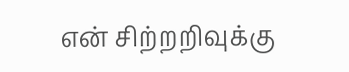என் சிற்றறிவுக்கு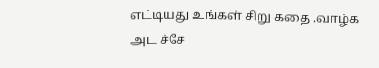எட்டியது உங்கள் சிறு கதை .வாழ்க அட ச்சே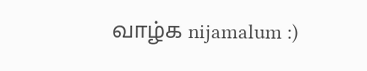வாழ்க nijamalum :)